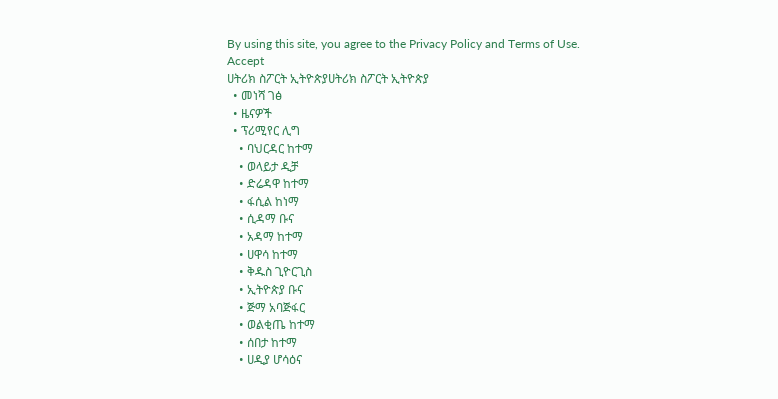By using this site, you agree to the Privacy Policy and Terms of Use.
Accept
ሀትሪክ ስፖርት ኢትዮጵያሀትሪክ ስፖርት ኢትዮጵያ
  • መነሻ ገፅ
  • ዜናዎች
  • ፕሪሚየር ሊግ
    • ባህርዳር ከተማ
    • ወላይታ ዲቻ
    • ድሬዳዋ ከተማ
    • ፋሲል ከነማ
    • ሲዳማ ቡና
    • አዳማ ከተማ
    • ሀዋሳ ከተማ
    • ቅዱስ ጊዮርጊስ
    • ኢትዮጵያ ቡና
    • ጅማ አባጅፋር
    • ወልቂጤ ከተማ
    • ሰበታ ከተማ
    • ሀዲያ ሆሳዕና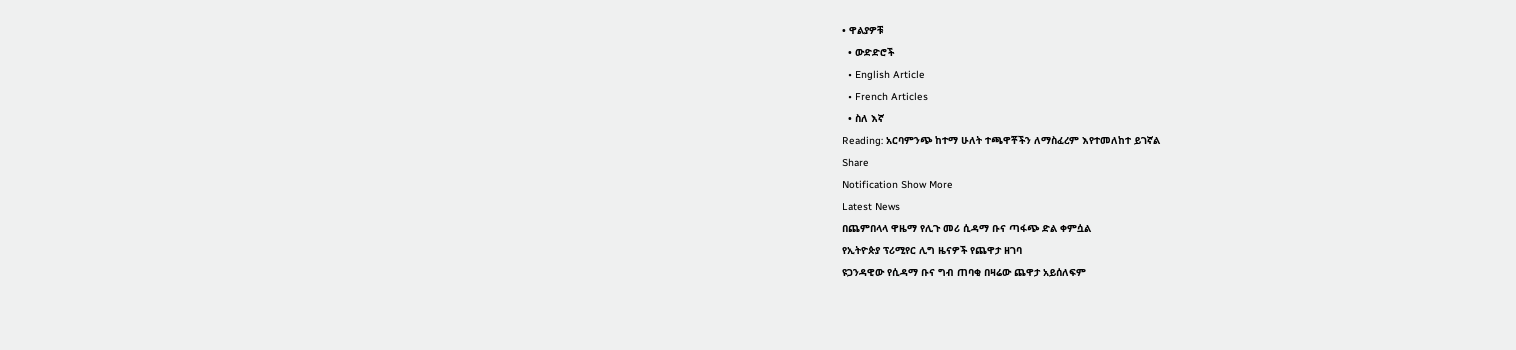• ዋልያዎቹ
  • ውድድሮች
  • English Article
  • French Articles
  • ስለ እኛ
Reading: አርባምንጭ ከተማ ሁለት ተጫዋቾችን ለማስፈረም እየተመለከተ ይገኛል
Share
Notification Show More
Latest News
በጨምበላላ ዋዜማ የሊጉ መሪ ሲዳማ ቡና ጣፋጭ ድል ቀምሷል
የኢትዮጵያ ፕሪሚየር ሊግ ዜናዎች የጨዋታ ዘገባ
ዩጋንዳዊው የሲዳማ ቡና ግብ ጠባቂ በዛሬው ጨዋታ አይሰለፍም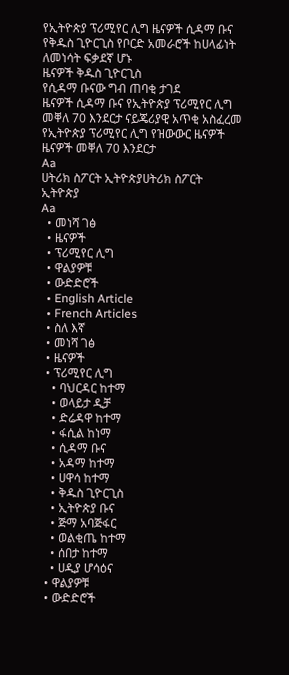የኢትዮጵያ ፕሪሚየር ሊግ ዜናዎች ሲዳማ ቡና
የቅዱስ ጊዮርጊስ የቦርድ አመራሮች ከሀላፊነት ለመነሳት ፍቃደኛ ሆኑ
ዜናዎች ቅዱስ ጊዮርጊስ
የሲዳማ ቡናው ግብ ጠባቂ ታገደ
ዜናዎች ሲዳማ ቡና የኢትዮጵያ ፕሪሚየር ሊግ
መቐለ 70 እንደርታ ናይጄሪያዊ አጥቂ አስፈረመ
የኢትዮጵያ ፕሪሚየር ሊግ የዝውውር ዜናዎች ዜናዎች መቐለ 70 እንደርታ
Aa
ሀትሪክ ስፖርት ኢትዮጵያሀትሪክ ስፖርት ኢትዮጵያ
Aa
  • መነሻ ገፅ
  • ዜናዎች
  • ፕሪሚየር ሊግ
  • ዋልያዎቹ
  • ውድድሮች
  • English Article
  • French Articles
  • ስለ እኛ
  • መነሻ ገፅ
  • ዜናዎች
  • ፕሪሚየር ሊግ
    • ባህርዳር ከተማ
    • ወላይታ ዲቻ
    • ድሬዳዋ ከተማ
    • ፋሲል ከነማ
    • ሲዳማ ቡና
    • አዳማ ከተማ
    • ሀዋሳ ከተማ
    • ቅዱስ ጊዮርጊስ
    • ኢትዮጵያ ቡና
    • ጅማ አባጅፋር
    • ወልቂጤ ከተማ
    • ሰበታ ከተማ
    • ሀዲያ ሆሳዕና
  • ዋልያዎቹ
  • ውድድሮች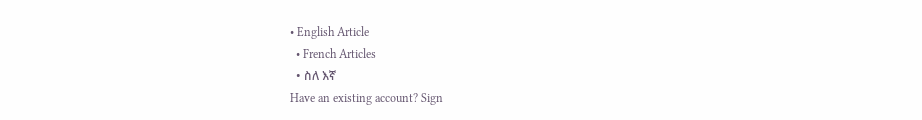• English Article
  • French Articles
  • ስለ እኛ
Have an existing account? Sign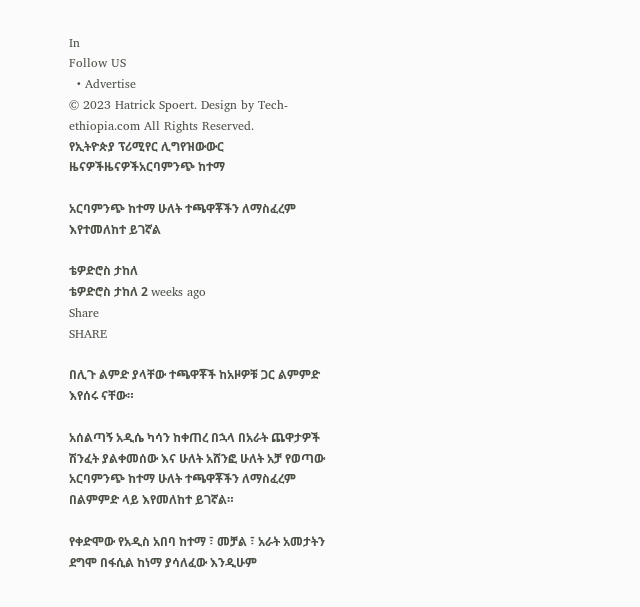In
Follow US
  • Advertise
© 2023 Hatrick Spoert. Design by Tech-ethiopia.com All Rights Reserved.
የኢትዮጵያ ፕሪሚየር ሊግየዝውውር ዜናዎችዜናዎችአርባምንጭ ከተማ

አርባምንጭ ከተማ ሁለት ተጫዋቾችን ለማስፈረም እየተመለከተ ይገኛል

ቴዎድሮስ ታከለ
ቴዎድሮስ ታከለ 2 weeks ago
Share
SHARE

በሊጉ ልምድ ያላቸው ተጫዋቾች ከአዞዎቹ ጋር ልምምድ እየሰሩ ናቸው።

አሰልጣኝ አዲሴ ካሳን ከቀጠረ በኋላ በአራት ጨዋታዎች ሽንፈት ያልቀመሰው እና ሁለት አሸንፎ ሁለት አቻ የወጣው አርባምንጭ ከተማ ሁለት ተጫዋቾችን ለማስፈረም በልምምድ ላይ እየመለከተ ይገኛል።

የቀድሞው የአዲስ አበባ ከተማ ፣ መቻል ፣ አራት አመታትን ደግሞ በፋሲል ከነማ ያሳለፈው እንዲሁም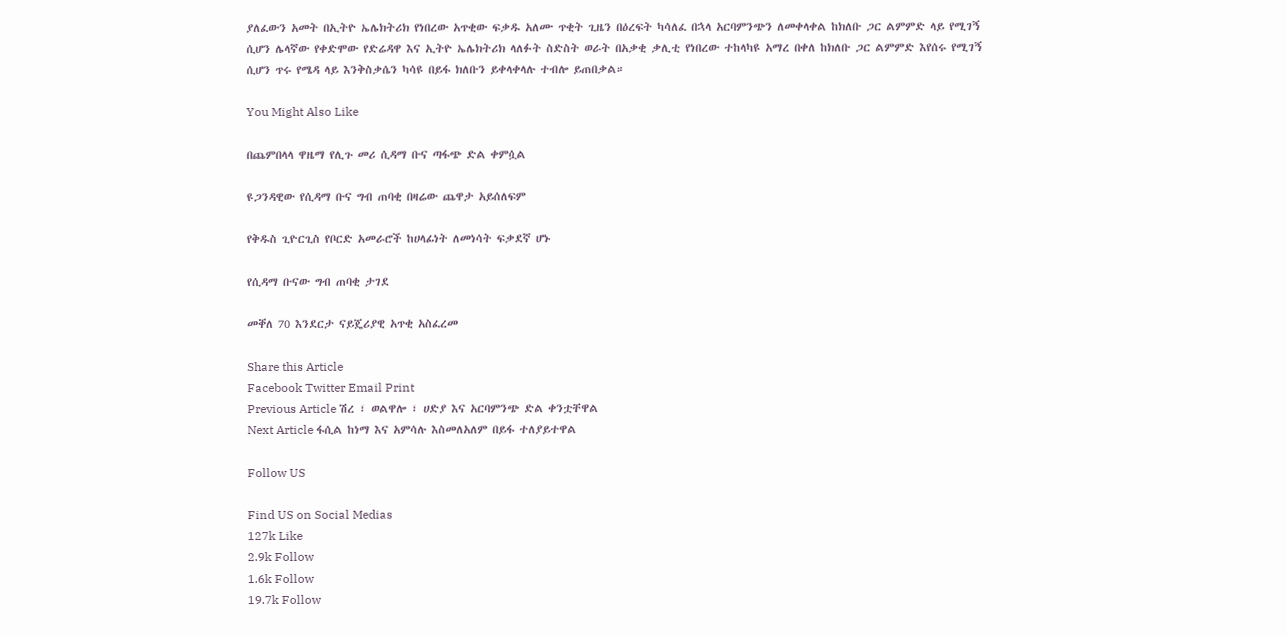ያለፈውን አመት በኢትዮ ኤሌክትሪክ የነበረው አጥቂው ፍቃዱ አለሙ ጥቂት ጊዜን በዕረፍት ካሳለፈ በኋላ አርባምንጭን ለመቀላቀል ከክለቡ ጋር ልምምድ ላይ የሚገኝ ሲሆን ሌላኛው የቀድሞው የድሬዳዋ እና ኢትዮ ኤሌክትሪክ ላለፉት ስድስት ወራት በአቃቂ ቃሊቲ የነበረው ተከላካዩ አማረ በቀለ ከክለቡ ጋር ልምምድ እየሰሩ የሚገኝ ሲሆን ጥሩ የሜዳ ላይ እንቅስቃሴን ካሳዩ በይፋ ክለቡን ይቀላቀላሉ ተብሎ ይጠበቃል።

You Might Also Like

በጨምበላላ ዋዜማ የሊጉ መሪ ሲዳማ ቡና ጣፋጭ ድል ቀምሷል

ዩጋንዳዊው የሲዳማ ቡና ግብ ጠባቂ በዛሬው ጨዋታ አይሰለፍም

የቅዱስ ጊዮርጊስ የቦርድ አመራሮች ከሀላፊነት ለመነሳት ፍቃደኛ ሆኑ

የሲዳማ ቡናው ግብ ጠባቂ ታገደ

መቐለ 70 እንደርታ ናይጄሪያዊ አጥቂ አስፈረመ

Share this Article
Facebook Twitter Email Print
Previous Article ሽረ ፣ ወልዋሎ ፣ ሀድያ እና አርባምንጭ ድል ቀንቷቸዋል
Next Article ፋሲል ከነማ እና አምሳሉ እስመለአለም በይፋ ተለያይተዋል

Follow US

Find US on Social Medias
127k Like
2.9k Follow
1.6k Follow
19.7k Follow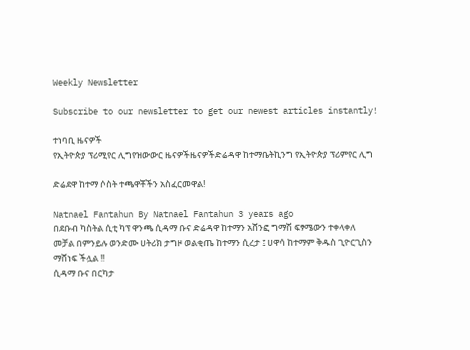Weekly Newsletter

Subscribe to our newsletter to get our newest articles instantly!

ተነባቢ ዜናዎች
የኢትዮጵያ ፕሪሚየር ሊግየዝውውር ዜናዎችዜናዎችድሬዳዋ ከተማቤትኪንግ የኢትዮጵያ ፕሪምየር ሊግ

ድሬደዋ ከተማ ሶስት ተጫዋቾችን አስፈርመዋል!

Natnael Fantahun By Natnael Fantahun 3 years ago
በደቡብ ካስትል ሲቲ ካፕ ዋንጫ ሲዳማ ቡና ድሬዳዋ ከተማን አሸንፎ ግማሽ ፍፃሜውን ተቀላቀለ
መቻል በምንይሉ ወንድሙ ሀትሪክ ታግዞ ወልቂጤ ከተማን ሲረታ ፤ ሀዋሳ ከተማም ቅዱስ ጊዮርጊስን ማሸነፍ ችሏል !!
ሲዳማ ቡና በርካታ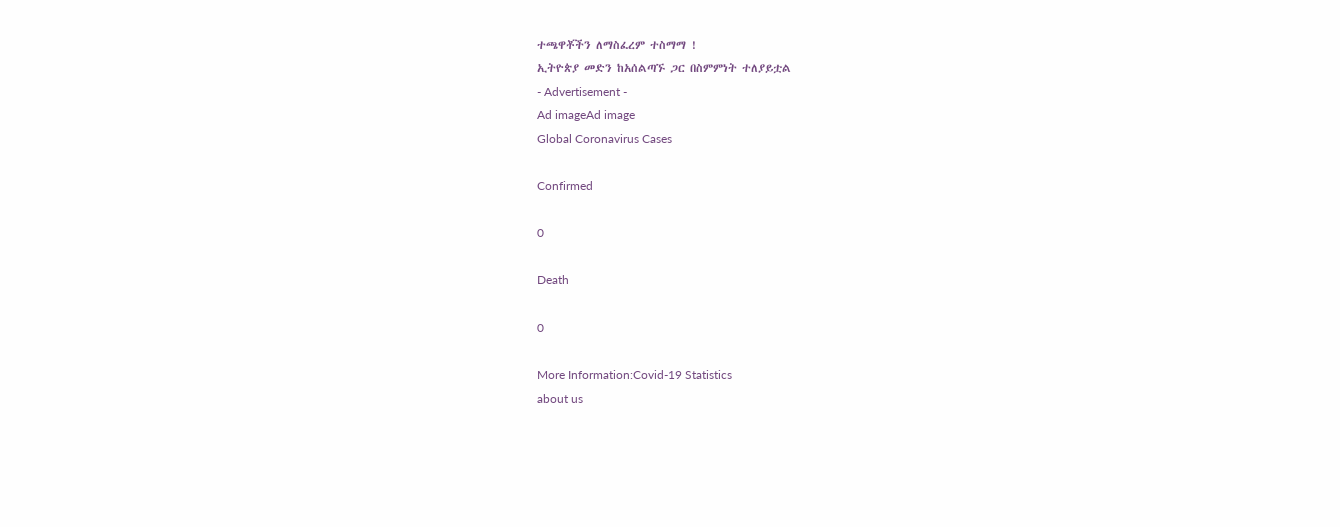ተጫዋቾችን ለማስፈረም ተስማማ !
ኢትዮጵያ መድን ከአሰልጣኙ ጋር በስምምነት ተለያይቷል
- Advertisement -
Ad imageAd image
Global Coronavirus Cases

Confirmed

0

Death

0

More Information:Covid-19 Statistics
about us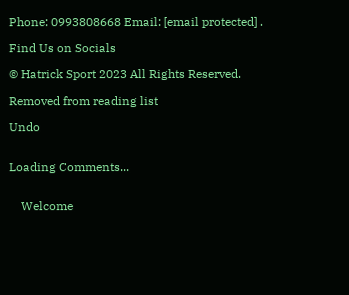Phone: 0993808668 Email: [email protected] .

Find Us on Socials

© Hatrick Sport 2023 All Rights Reserved.

Removed from reading list

Undo


Loading Comments...


    Welcome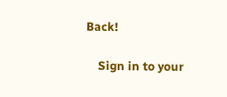Back!

    Sign in to your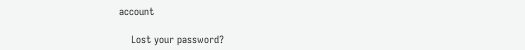account

    Lost your password?